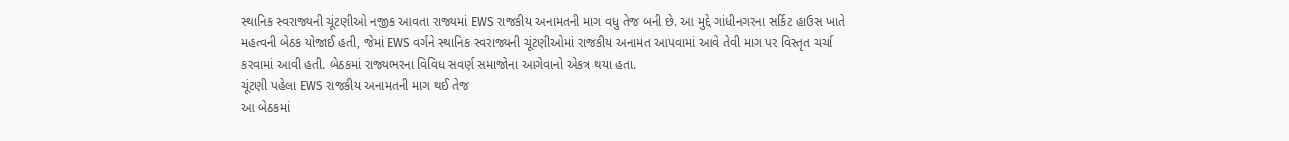સ્થાનિક સ્વરાજ્યની ચૂંટણીઓ નજીક આવતા રાજ્યમાં EWS રાજકીય અનામતની માગ વધુ તેજ બની છે. આ મુદ્દે ગાંધીનગરના સર્કિટ હાઉસ ખાતે મહત્વની બેઠક યોજાઈ હતી, જેમાં EWS વર્ગને સ્થાનિક સ્વરાજ્યની ચૂંટણીઓમાં રાજકીય અનામત આપવામાં આવે તેવી માગ પર વિસ્તૃત ચર્ચા કરવામાં આવી હતી. બેઠકમાં રાજ્યભરના વિવિધ સવર્ણ સમાજોના આગેવાનો એકત્ર થયા હતા.
ચૂંટણી પહેલા EWS રાજકીય અનામતની માગ થઈ તેજ
આ બેઠકમાં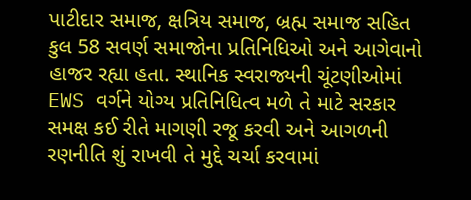પાટીદાર સમાજ, ક્ષત્રિય સમાજ, બ્રહ્મ સમાજ સહિત કુલ 58 સવર્ણ સમાજોના પ્રતિનિધિઓ અને આગેવાનો હાજર રહ્યા હતા. સ્થાનિક સ્વરાજ્યની ચૂંટણીઓમાં EWS વર્ગને યોગ્ય પ્રતિનિધિત્વ મળે તે માટે સરકાર સમક્ષ કઈ રીતે માગણી રજૂ કરવી અને આગળની રણનીતિ શું રાખવી તે મુદ્દે ચર્ચા કરવામાં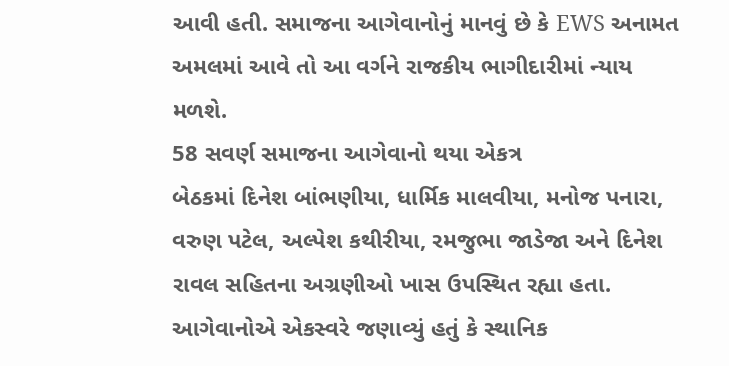આવી હતી. સમાજના આગેવાનોનું માનવું છે કે EWS અનામત અમલમાં આવે તો આ વર્ગને રાજકીય ભાગીદારીમાં ન્યાય મળશે.
58 સવર્ણ સમાજના આગેવાનો થયા એકત્ર
બેઠકમાં દિનેશ બાંભણીયા, ધાર્મિક માલવીયા, મનોજ પનારા, વરુણ પટેલ, અલ્પેશ કથીરીયા, રમજુભા જાડેજા અને દિનેશ રાવલ સહિતના અગ્રણીઓ ખાસ ઉપસ્થિત રહ્યા હતા. આગેવાનોએ એકસ્વરે જણાવ્યું હતું કે સ્થાનિક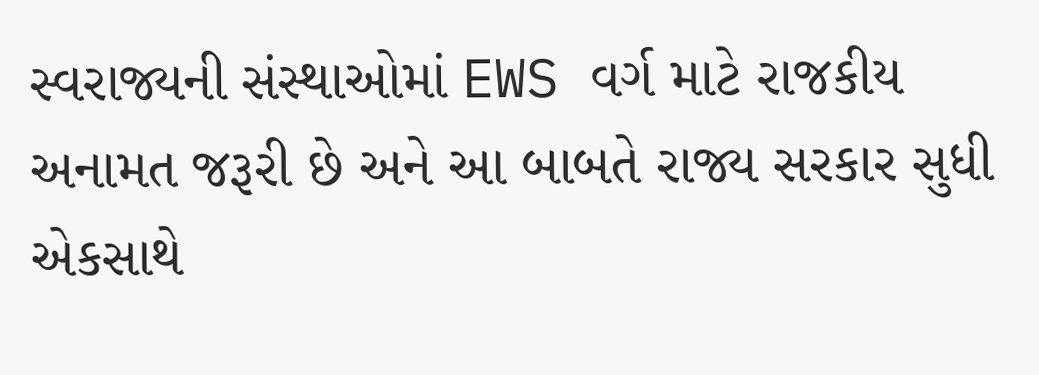સ્વરાજ્યની સંસ્થાઓમાં EWS વર્ગ માટે રાજકીય અનામત જરૂરી છે અને આ બાબતે રાજ્ય સરકાર સુધી એકસાથે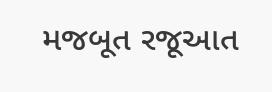મજબૂત રજૂઆત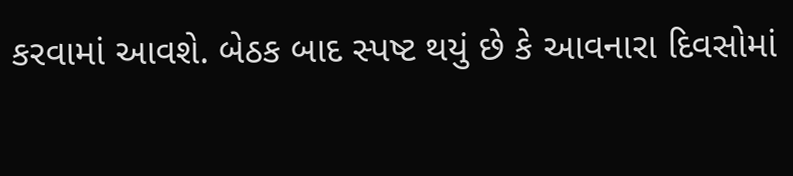કરવામાં આવશે. બેઠક બાદ સ્પષ્ટ થયું છે કે આવનારા દિવસોમાં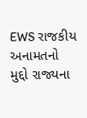EWS રાજકીય અનામતનો મુદ્દો રાજ્યના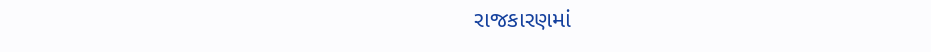રાજકારણમાં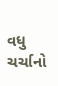વધુ ચર્ચાનો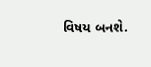વિષય બનશે.